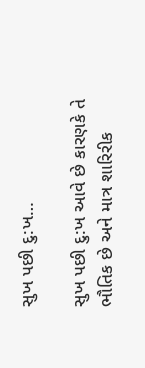સુખ પછી દુ:ખ…

સુખ પછી દુ:ખ આવે છે કારણકે તે ભૌતિક છે અને માત્ર શારિરીક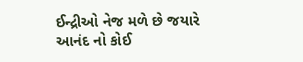ઈન્દ્રીઓ નેજ મળે છે જયારે આનંદ નો કોઈ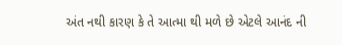અંત નથી કારણ કે તે આત્મા થી મળે છે એટલે આનંદ ની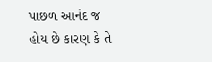પાછળ આનંદ જ હોય છે કારણ કે તે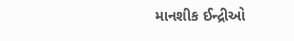માનશીક ઈન્દ્રીઓ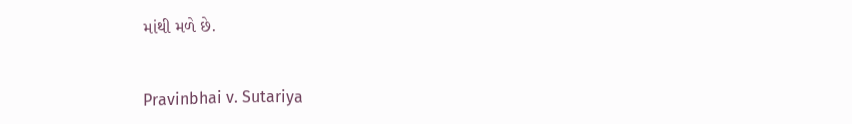માંથી મળે છે.


Pravinbhai v. Sutariya